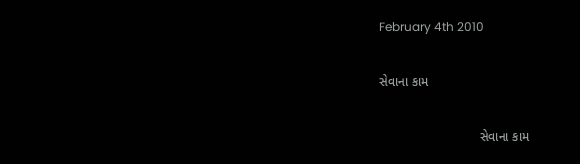February 4th 2010

સેવાના કામ

                            સેવાના કામ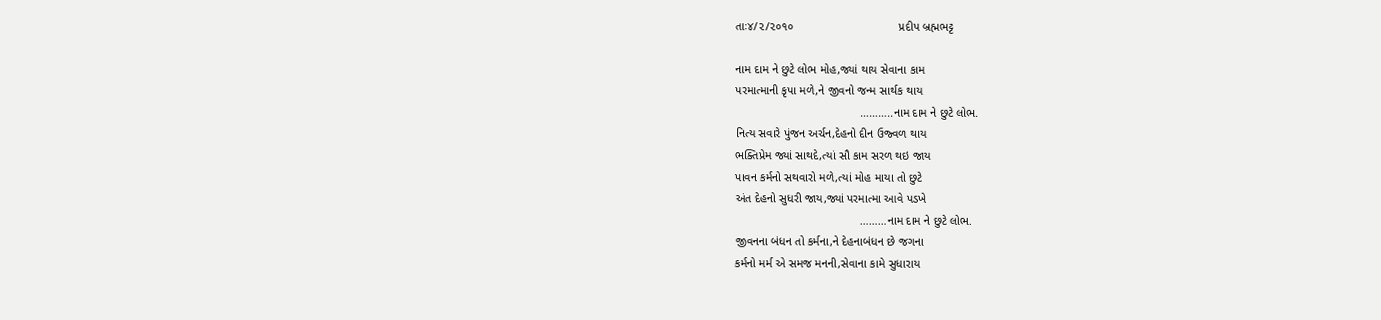તાઃ૪/૨/૨૦૧૦                                પ્રદીપ બ્રહ્મભટ્ટ

નામ દામ ને છુટે લોભ મોહ,જ્યાં થાય સેવાના કામ
પરમાત્માની કૃપા મળે,ને જીવનો જન્મ સાર્થક થાય
                                      ………..નામ દામ ને છુટે લોભ.
નિત્ય સવારે પુંજન અર્ચન,દેહનો દીન ઉજ્વળ થાય
ભક્તિપ્રેમ જ્યાં સાથદે,ત્યાં સૌ કામ સરળ થઇ જાય
પાવન કર્મનો સથવારો મળે,ત્યાં મોહ માયા તો છુટે
અંત દેહનો સુધરી જાય,જ્યાં પરમાત્મા આવે પડખે
                                      ………નામ દામ ને છુટે લોભ.
જીવનના બંધન તો કર્મના,ને દેહનાબંધન છે જગના
કર્મનો મર્મ એ સમજ મનની,સેવાના કામે સુધારાય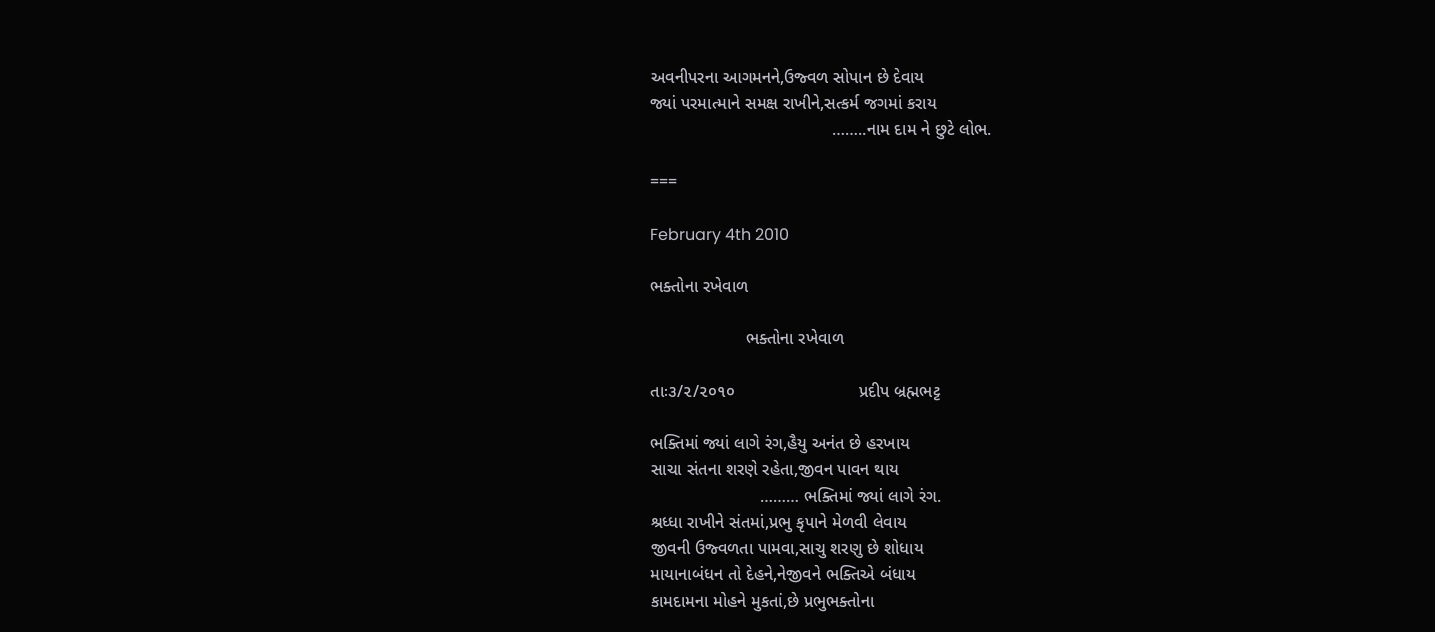અવનીપરના આગમનને,ઉજ્વળ સોપાન છે દેવાય
જ્યાં પરમાત્માને સમક્ષ રાખીને,સત્કર્મ જગમાં કરાય
                                      ……..નામ દામ ને છુટે લોભ.

===

February 4th 2010

ભક્તોના રખેવાળ

                    ભક્તોના રખેવાળ

તાઃ૩/૨/૨૦૧૦                          પ્રદીપ બ્રહ્મભટ્ટ

ભક્તિમાં જ્યાં લાગે રંગ,હૈયુ અનંત છે હરખાય
સાચા સંતના શરણે રહેતા,જીવન પાવન થાય
                       ……… ભક્તિમાં જ્યાં લાગે રંગ.
શ્રધ્ધા રાખીને સંતમાં,પ્રભુ કૃપાને મેળવી લેવાય
જીવની ઉજ્વળતા પામવા,સાચુ શરણુ છે શોધાય
માયાનાબંધન તો દેહને,નેજીવને ભક્તિએ બંધાય
કામદામના મોહને મુકતાં,છે પ્રભુભક્તોના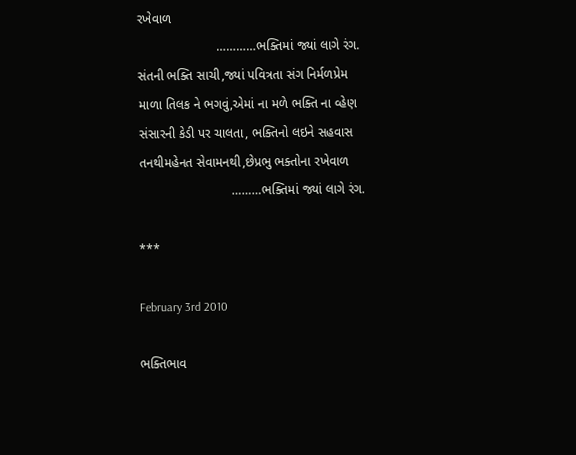રખેવાળ
                      …………ભક્તિમાં જ્યાં લાગે રંગ.
સંતની ભક્તિ સાચી,જ્યાં પવિત્રતા સંગ નિર્મળપ્રેમ
માળા તિલક ને ભગવું,એમાં ના મળે ભક્તિ ના વ્હેણ
સંસારની કેડી પર ચાલતા, ભક્તિનો લઇને સહવાસ
તનથીમહેનત સેવામનથી,છેપ્રભુ ભક્તોના રખેવાળ
                          ………ભક્તિમાં જ્યાં લાગે રંગ.

***

February 3rd 2010

ભક્તિભાવ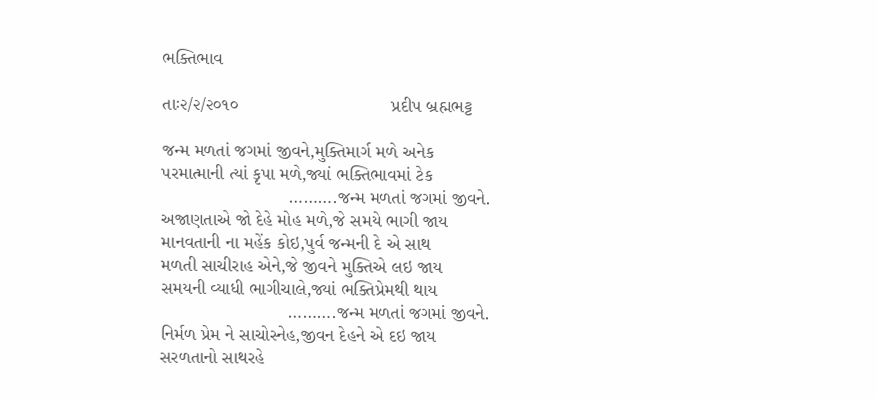ભક્તિભાવ

તાઃ૨/૨/૨૦૧૦                              પ્રદીપ બ્રહ્મભટ્ટ

જન્મ મળતાં જગમાં જીવને,મુક્તિમાર્ગ મળે અનેક
પરમાત્માની ત્યાં કૃપા મળે,જ્યાં ભક્તિભાવમાં ટેક
                         ……….જન્મ મળતાં જગમાં જીવને.
અજાણતાએ જો દેહે મોહ મળે,જે સમયે ભાગી જાય
માનવતાની ના મહેંક કોઇ,પુર્વ જન્મની દે એ સાથ
મળતી સાચીરાહ એને,જે જીવને મુક્તિએ લઇ જાય
સમયની વ્યાધી ભાગીચાલે,જ્યાં ભક્તિપ્રેમથી થાય
                         ……….જન્મ મળતાં જગમાં જીવને.
નિર્મળ પ્રેમ ને સાચોસ્નેહ,જીવન દેહને એ દઇ જાય
સરળતાનો સાથરહે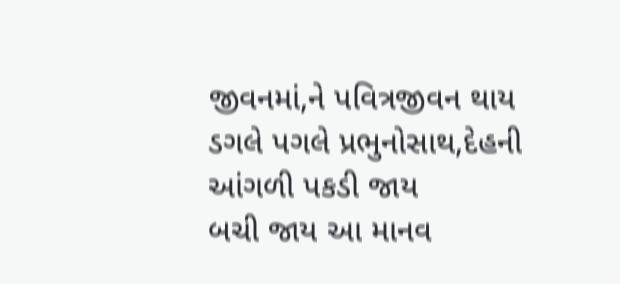જીવનમાં,ને પવિત્રજીવન થાય
ડગલે પગલે પ્રભુનોસાથ,દેહની આંગળી પકડી જાય
બચી જાય આ માનવ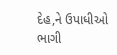દેહ,ને ઉપાધીઓ  ભાગી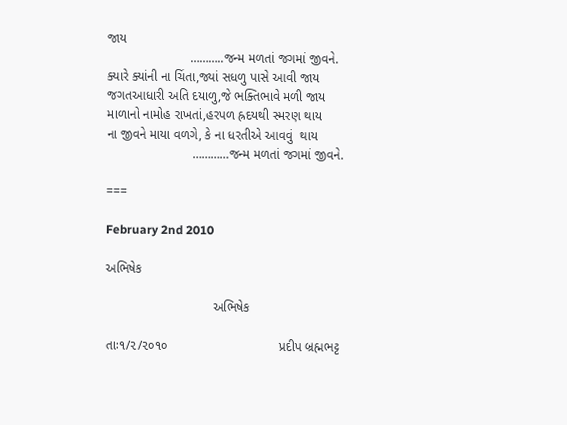જાય
                       ………..જન્મ મળતાં જગમાં જીવને.
ક્યારે ક્યાંની ના ચિંતા,જ્યાં સધળુ પાસે આવી જાય
જગતઆધારી અતિ દયાળુ,જે ભક્તિભાવે મળી જાય
માળાનો નામોહ રાખતાં,હરપળ હ્રદયથી સ્મરણ થાય
ના જીવને માયા વળગે, કે ના ધરતીએ આવવું  થાય
                        …………જન્મ મળતાં જગમાં જીવને.

===

February 2nd 2010

અભિષેક

                              અભિષેક

તાઃ૧/૨/૨૦૧૦                               પ્રદીપ બ્રહ્મભટ્ટ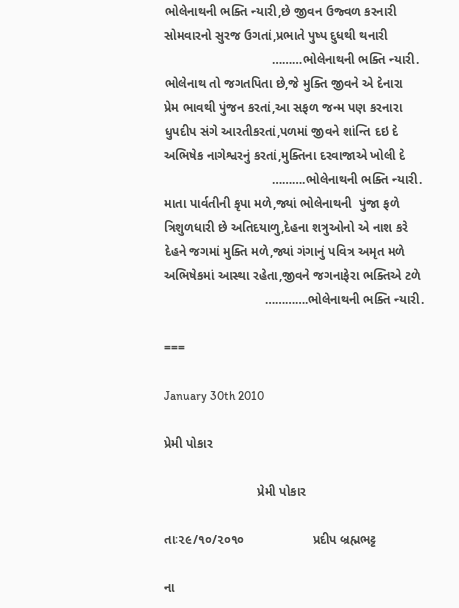ભોલેનાથની ભક્તિ ન્યારી,છે જીવન ઉજ્વળ કરનારી
સોમવારનો સુરજ ઉગતાં,પ્રભાતે પુષ્પ દુધથી થનારી
                              ………ભોલેનાથની ભક્તિ ન્યારી.
ભોલેનાથ તો જગતપિતા છે,જે મુક્તિ જીવને એ દેનારા
પ્રેમ ભાવથી પુંજન કરતાં,આ સફળ જન્મ પણ કરનારા
ધુપદીપ સંગે આરતીકરતાં,પળમાં જીવને શાંન્તિ દઇ દે
અભિષેક નાગેશ્વરનું કરતાં,મુક્તિના દરવાજાએ ખોલી દે
                              ……….ભોલેનાથની ભક્તિ ન્યારી.
માતા પાર્વતીની કૃપા મળે,જ્યાં ભોલેનાથની  પુંજા ફળે
ત્રિશુળધારી છે અતિદયાળુ,દેહના શત્રુઓનો એ નાશ કરે
દેહને જગમાં મુક્તિ મળે,જ્યાં ગંગાનું પવિત્ર અમૃત મળે
અભિષેકમાં આસ્થા રહેતા,જીવને જગનાફેરા ભક્તિએ ટળે
                            ………….ભોલેનાથની ભક્તિ ન્યારી.

===

January 30th 2010

પ્રેમી પોકાર

                          પ્રેમી પોકાર

તાઃ૨૯/૧૦/૨૦૧૦                   પ્રદીપ બ્રહ્મભટ્ટ

ના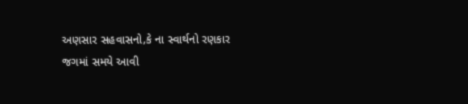અણસાર સહવાસનો,કે ના સ્વાર્થનો રણકાર
જગમાં સમયે આવી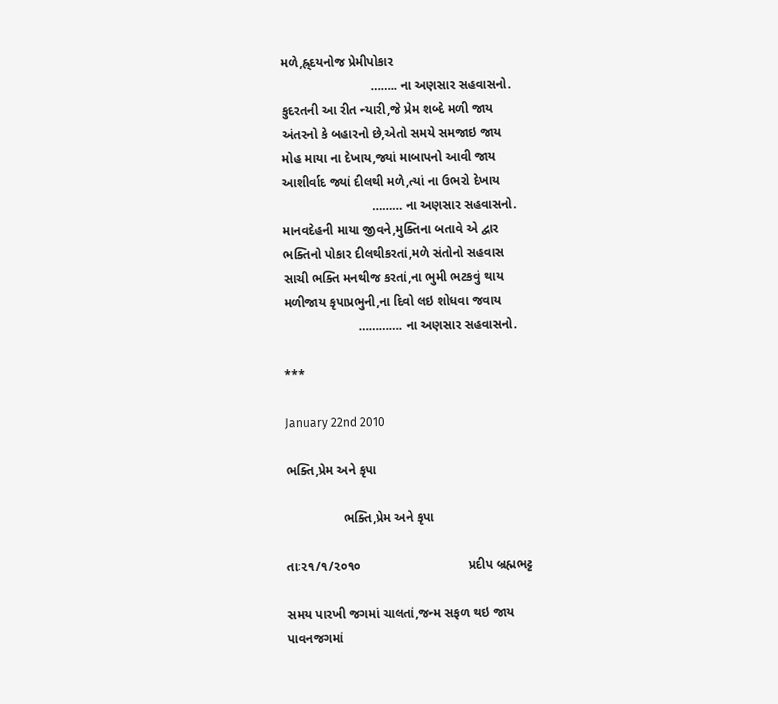મળે,હ્ર્દયનોજ પ્રેમીપોકાર
                         …….. ના અણસાર સહવાસનો.
કુદરતની આ રીત ન્યારી,જે પ્રેમ શબ્દે મળી જાય
અંતરનો કે બહારનો છે,એતો સમયે સમજાઇ જાય
મોહ માયા ના દેખાય,જ્યાં માબાપનો આવી જાય
આશીર્વાદ જ્યાં દીલથી મળે,ત્યાં ના ઉભરો દેખાય
                         ……… ના અણસાર સહવાસનો.
માનવદેહની માયા જીવને,મુક્તિના બતાવે એ દ્વાર
ભક્તિનો પોકાર દીલથીકરતાં,મળે સંતોનો સહવાસ
સાચી ભક્તિ મનથીજ કરતાં,ના ભુમી ભટકવું થાય
મળીજાય કૃપાપ્રભુની,ના દિવો લઇ શોધવા જવાય
                     …………. ના અણસાર સહવાસનો.

***

January 22nd 2010

ભક્તિ,પ્રેમ અને કૃપા

                ભક્તિ,પ્રેમ અને કૃપા

તાઃ૨૧/૧/૨૦૧૦                              પ્રદીપ બ્રહ્મભટ્ટ

સમય પારખી જગમાં ચાલતાં,જન્મ સફળ થઇ જાય
પાવનજગમાં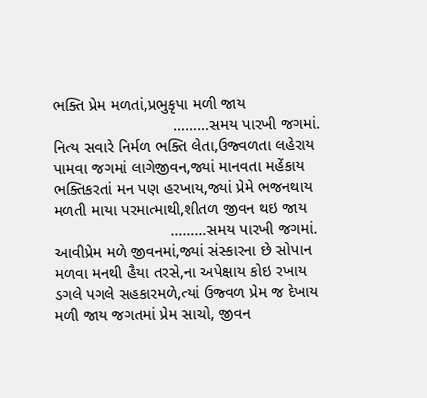ભક્તિ પ્રેમ મળતાં,પ્રભુકૃપા મળી જાય
                           ………સમય પારખી જગમાં.
નિત્ય સવારે નિર્મળ ભક્તિ લેતા,ઉજ્વળતા લહેરાય
પામવા જગમાં લાગેજીવન,જ્યાં માનવતા મહેંકાય
ભક્તિકરતાં મન પણ હરખાય,જ્યાં પ્રેમે ભજનથાય
મળતી માયા પરમાત્માથી,શીતળ જીવન થઇ જાય
                          ………સમય પારખી જગમાં.
આવીપ્રેમ મળે જીવનમાં,જ્યાં સંસ્કારના છે સોપાન
મળવા મનથી હૈયા તરસે,ના અપેક્ષાય કોઇ રખાય
ડગલે પગલે સહકારમળે,ત્યાં ઉજ્વળ પ્રેમ જ દેખાય
મળી જાય જગતમાં પ્રેમ સાચો, જીવન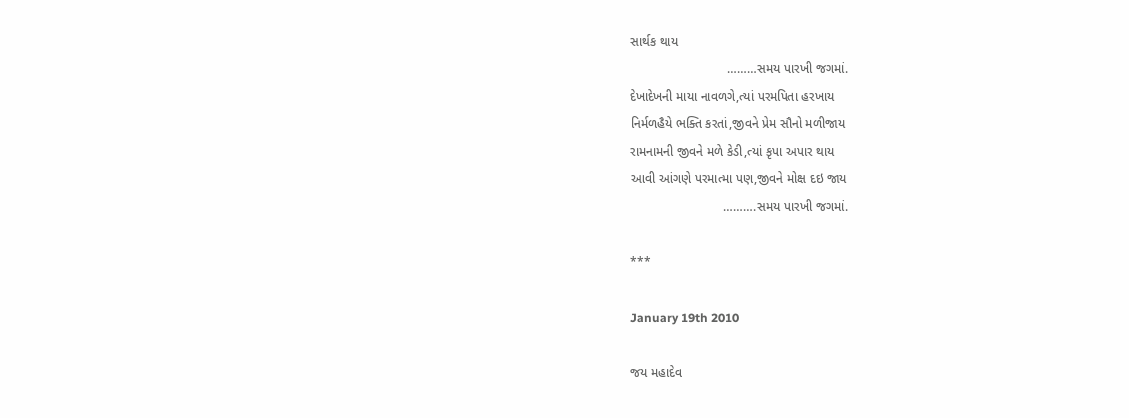સાર્થક થાય
                           ………સમય પારખી જગમાં.
દેખાદેખની માયા નાવળગે,ત્યાં પરમપિતા હરખાય
નિર્મળહૈયે ભક્તિ કરતાં,જીવને પ્રેમ સૌનો મળીજાય
રામનામની જીવને મળે કેડી,ત્યાં કૃપા અપાર થાય
આવી આંગણે પરમાત્મા પણ,જીવને મોક્ષ દઇ જાય
                          ……….સમય પારખી જગમાં.

***

January 19th 2010

જય મહાદેવ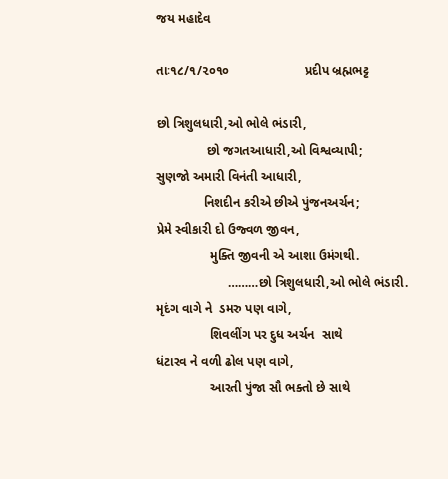જય મહાદેવ

તાઃ૧૮/૧/૨૦૧૦                     પ્રદીપ બ્રહ્મભટ્ટ

છો ત્રિશુલધારી,ઓ ભોલે ભંડારી,
              છો જગતઆધારી,ઓ વિશ્વવ્યાપી;
સુણજો અમારી વિનંતી આધારી,
             નિશદીન કરીએ છીએ પુંજનઅર્ચન;
પ્રેમે સ્વીકારી દો ઉજ્વળ જીવન,
               મુક્તિ જીવની એ આશા ઉમંગથી.
                    ………છો ત્રિશુલધારી,ઓ ભોલે ભંડારી.
મૃદંગ વાગે ને  ડમરુ પણ વાગે,
               શિવલીંગ પર દુધ અર્ચન  સાથે
ધંટારવ ને વળી ઢોલ પણ વાગે,
               આરતી પુંજા સૌ ભક્તો છે સાથે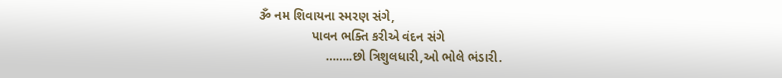ૐ નમ શિવાયના સ્મરણ સંગે,
               પાવન ભક્તિ કરીએ વંદન સંગે
                   ……..છો ત્રિશુલધારી,ઓ ભોલે ભંડારી.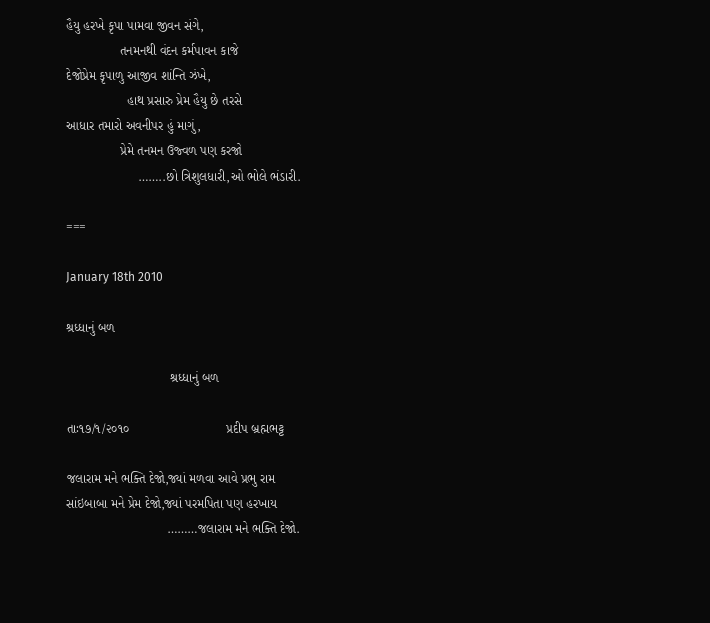હૈયુ હરખે કૃપા પામવા જીવન સંગે,
               તનમનથી વંદન કર્મપાવન કાજે
દેજોપ્રેમ કૃપાળુ આજીવ શાંન્તિ ઝંખે,
                 હાથ પ્રસારુ પ્રેમ હૈયુ છે તરસે
આધાર તમારો અવનીપર હું માગું,
               પ્રેમે તનમન ઉજ્વળ પણ કરજો
                    ……..છો ત્રિશુલધારી,ઓ ભોલે ભંડારી.

===

January 18th 2010

શ્રધ્ધાનું બળ

                             શ્રધ્ધાનું બળ

તાઃ૧૭/૧/૨૦૧૦                           પ્રદીપ બ્રહ્મભટ્ટ

જલારામ મને ભક્તિ દેજો,જ્યાં મળવા આવે પ્રભુ રામ
સાંઇબાબા મને પ્રેમ દેજો,જ્યાં પરમપિતા પણ હરખાય
                            ………જલારામ મને ભક્તિ દેજો.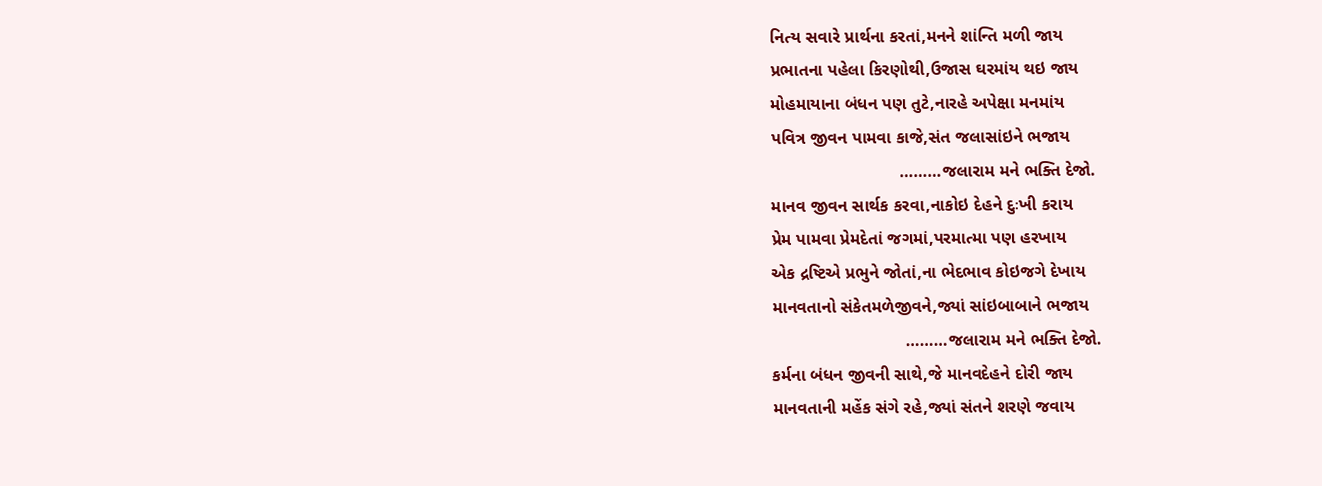નિત્ય સવારે પ્રાર્થના કરતાં,મનને શાંન્તિ મળી જાય
પ્રભાતના પહેલા કિરણોથી,ઉજાસ ઘરમાંય થઇ જાય
મોહમાયાના બંધન પણ તુટે,નારહે અપેક્ષા મનમાંય
પવિત્ર જીવન પામવા કાજે,સંત જલાસાંઇને ભજાય
                           ………જલારામ મને ભક્તિ દેજો.
માનવ જીવન સાર્થક કરવા,નાકોઇ દેહને દુઃખી કરાય
પ્રેમ પામવા પ્રેમદેતાં જગમાં,પરમાત્મા પણ હરખાય
એક દ્રષ્ટિએ પ્રભુને જોતાં,ના ભેદભાવ કોઇજગે દેખાય
માનવતાનો સંકેતમળેજીવને,જ્યાં સાંઇબાબાને ભજાય
                            ………જલારામ મને ભક્તિ દેજો.
કર્મના બંધન જીવની સાથે,જે માનવદેહને દોરી જાય
માનવતાની મહેંક સંગે રહે,જ્યાં સંતને શરણે જવાય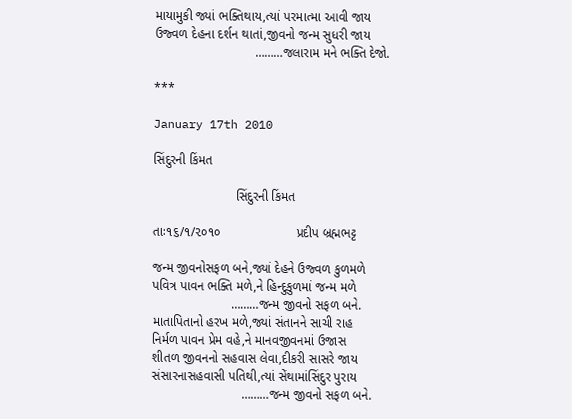માયામુકી જ્યાં ભક્તિથાય,ત્યાં પરમાત્મા આવી જાય
ઉજ્વળ દેહના દર્શન થાતાં,જીવનો જન્મ સુધરી જાય
                            ………જલારામ મને ભક્તિ દેજો.

***

January 17th 2010

સિંદુરની કિંમત

                       સિંદુરની કિંમત

તાઃ૧૬/૧/૨૦૧૦                     પ્રદીપ બ્રહ્મભટ્ટ

જન્મ જીવનોસફળ બને,જ્યાં દેહને ઉજ્વળ કુળમળે
પવિત્ર પાવન ભક્તિ મળે,ને હિન્દુકુળમાં જન્મ મળે
                      ………જન્મ જીવનો સફળ બને.
માતાપિતાનો હરખ મળે,જ્યાં સંતાનને સાચી રાહ
નિર્મળ પાવન પ્રેમ વહે,ને માનવજીવનમાં ઉજાસ
શીતળ જીવનનો સહવાસ લેવા,દીકરી સાસરે જાય
સંસારનાસહવાસી પતિથી,ત્યાં સેંથામાંસિંદુર પુરાય
                         ………જન્મ જીવનો સફળ બને.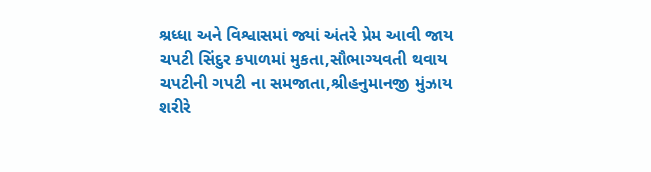શ્રધ્ધા અને વિશ્વાસમાં જ્યાં અંતરે પ્રેમ આવી જાય
ચપટી સિંદુર કપાળમાં મુકતા,સૌભાગ્યવતી થવાય
ચપટીની ગપટી ના સમજાતા,શ્રીહનુમાનજી મુંઝાય
શરીરે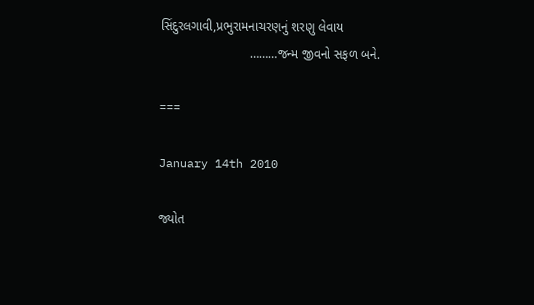સિંદુરલગાવી,પ્રભુરામનાચરણનું શરણુ લેવાય
                         ………જન્મ જીવનો સફળ બને.

===

January 14th 2010

જ્યોત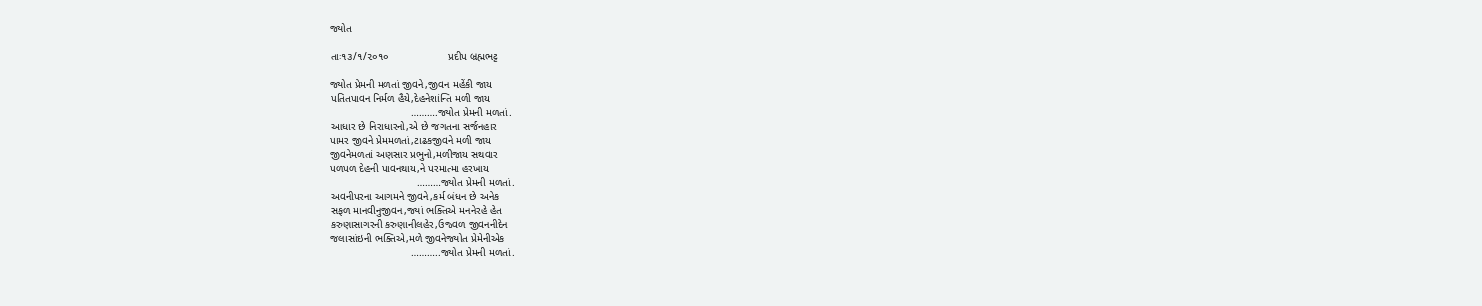જ્યોત

તાઃ૧૩/૧/૨૦૧૦                    પ્રદીપ બ્રહ્મભટ્ટ

જ્યોત પ્રેમની મળતાં જીવને,જીવન મહેંકી જાય
પતિતપાવન નિર્મળ હૈયે,દેહનેશાંન્તિ મળી જાય
                           ……….જ્યોત પ્રેમની મળતાં.
આધાર છે નિરાધારનો,એ છે જગતના સર્જનહાર
પામર જીવને પ્રેમમળતાં,ટાઢકજીવને મળી જાય
જીવનેમળતાં અણસાર પ્રભુનો,મળીજાય સથવાર
પળપળ દેહની પાવનથાય,ને પરમાત્મા હરખાય
                             ………જ્યોત પ્રેમની મળતાં.
અવનીપરના આગમને જીવને,કર્મ બંધન છે અનેક
સફળ માનવીનુજીવન,જ્યાં ભક્તિએ મનનેરહે હેત
કરુણાસાગરની કરુણાનીલહેર,ઉજ્વળ જીવનનીદેન
જલાસાંઇની ભક્તિએ,મળે જીવનેજ્યોત પ્રેમેનીએક
                           ………..જ્યોત પ્રેમની મળતાં.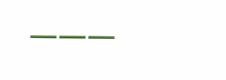———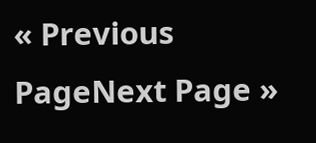« Previous PageNext Page »